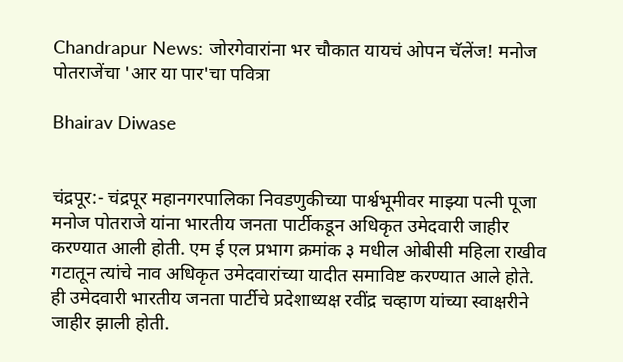Chandrapur News: जोरगेवारांना भर चौकात यायचं ओपन चॅलेंज! मनोज पोतराजेंचा 'आर या पार'चा पवित्रा

Bhairav Diwase


चंद्रपूर:- चंद्रपूर महानगरपालिका निवडणुकीच्या पार्श्वभूमीवर माझ्या पत्नी पूजा मनोज पोतराजे यांना भारतीय जनता पार्टीकडून अधिकृत उमेदवारी जाहीर करण्यात आली होती. एम ई एल प्रभाग क्रमांक ३ मधील ओबीसी महिला राखीव गटातून त्यांचे नाव अधिकृत उमेदवारांच्या यादीत समाविष्ट करण्यात आले होते. ही उमेदवारी भारतीय जनता पार्टीचे प्रदेशाध्यक्ष रवींद्र चव्हाण यांच्या स्वाक्षरीने जाहीर झाली होती.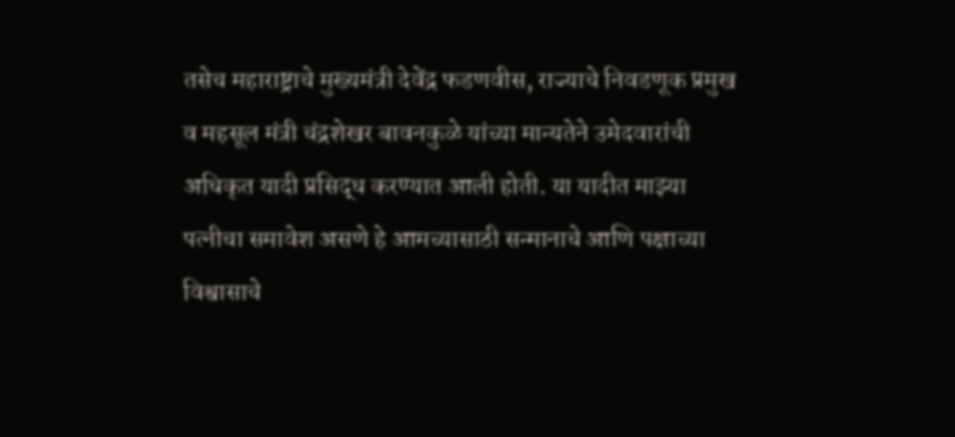तसेच महाराष्ट्राचे मुख्यमंत्री देवेंद्र फडणवीस, राज्याचे निवडणूक प्रमुख व महसूल मंत्री चंद्रशेखर बावनकुळे यांच्या मान्यतेने उमेदवारांची अधिकृत यादी प्रसिद्ध करण्यात आली होती. या यादीत माझ्या पत्नीचा समावेश असणे हे आमच्यासाठी सन्मानाचे आणि पक्षाच्या विश्वासाचे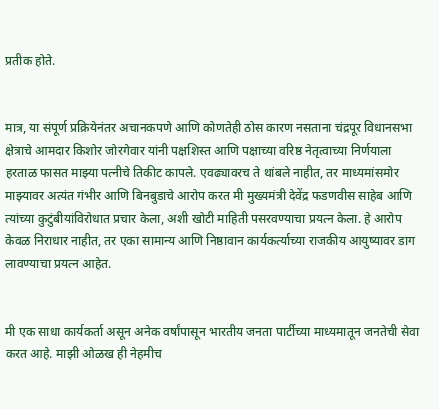प्रतीक होते.


मात्र, या संपूर्ण प्रक्रियेनंतर अचानकपणे आणि कोणतेही ठोस कारण नसताना चंद्रपूर विधानसभा क्षेत्राचे आमदार किशोर जोरगेवार यांनी पक्षशिस्त आणि पक्षाच्या वरिष्ठ नेतृत्वाच्या निर्णयाला हरताळ फासत माझ्या पत्नीचे तिकीट कापले. एवढ्यावरच ते थांबले नाहीत, तर माध्यमांसमोर माझ्यावर अत्यंत गंभीर आणि बिनबुडाचे आरोप करत मी मुख्यमंत्री देवेंद्र फडणवीस साहेब आणि त्यांच्या कुटुंबीयांविरोधात प्रचार केला, अशी खोटी माहिती पसरवण्याचा प्रयत्न केला. हे आरोप केवळ निराधार नाहीत, तर एका सामान्य आणि निष्ठावान कार्यकर्त्याच्या राजकीय आयुष्यावर डाग लावण्याचा प्रयत्न आहेत.


मी एक साधा कार्यकर्ता असून अनेक वर्षांपासून भारतीय जनता पार्टीच्या माध्यमातून जनतेची सेवा करत आहे. माझी ओळख ही नेहमीच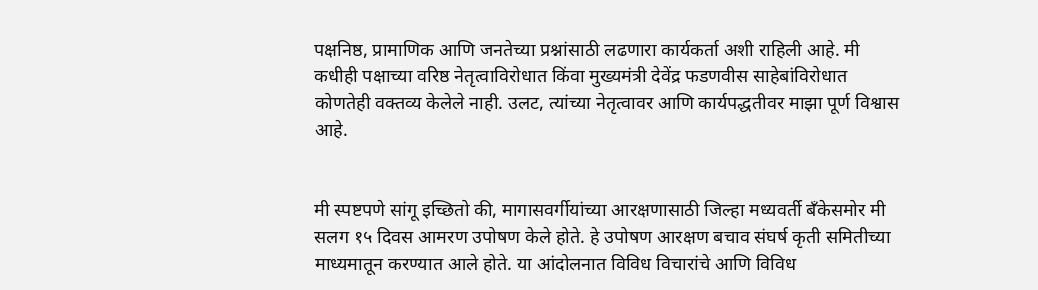पक्षनिष्ठ, प्रामाणिक आणि जनतेच्या प्रश्नांसाठी लढणारा कार्यकर्ता अशी राहिली आहे. मी कधीही पक्षाच्या वरिष्ठ नेतृत्वाविरोधात किंवा मुख्यमंत्री देवेंद्र फडणवीस साहेबांविरोधात कोणतेही वक्तव्य केलेले नाही. उलट, त्यांच्या नेतृत्वावर आणि कार्यपद्धतीवर माझा पूर्ण विश्वास आहे.


मी स्पष्टपणे सांगू इच्छितो की, मागासवर्गीयांच्या आरक्षणासाठी जिल्हा मध्यवर्ती बँकेसमोर मी सलग १५ दिवस आमरण उपोषण केले होते. हे उपोषण आरक्षण बचाव संघर्ष कृती समितीच्या माध्यमातून करण्यात आले होते. या आंदोलनात विविध विचारांचे आणि विविध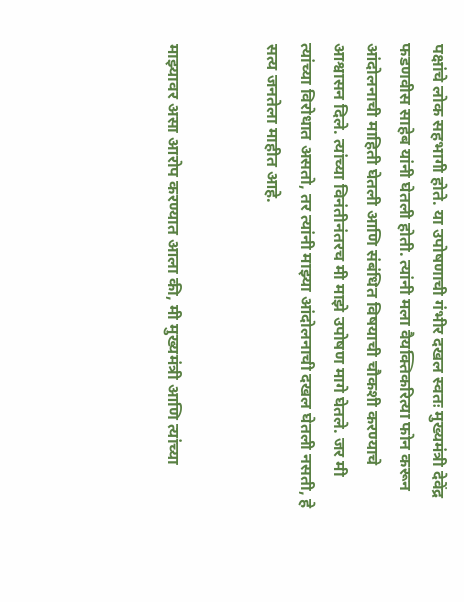पक्षांचे लोक सहभागी होते. या उपोषणाची गंभीर दखल स्वतः मुख्यमंत्री देवेंद्र फडणवीस साहेब यांनी घेतली होती. त्यांनी मला वैयक्तिकरित्या फोन करून आंदोलनाची माहिती घेतली आणि संबंधित विषयाची चौकशी करण्याचे आश्वासन दिले. त्यांच्या विनंतीनंतरच मी माझे उपोषण मागे घेतले. जर मी त्यांच्या विरोधात असतो, तर त्यांनी माझ्या आंदोलनाची दखल घेतली नसती, हे सत्य जनतेला माहीत आहे.


माझ्यावर असा आरोप करण्यात आला की, मी मुख्यमंत्री आणि त्यांच्या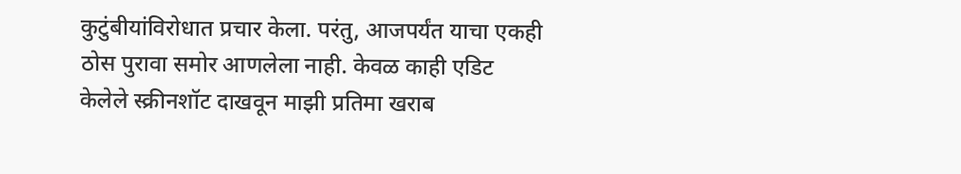कुटुंबीयांविरोधात प्रचार केला. परंतु, आजपर्यंत याचा एकही ठोस पुरावा समोर आणलेला नाही. केवळ काही एडिट केलेले स्क्रीनशॉट दाखवून माझी प्रतिमा खराब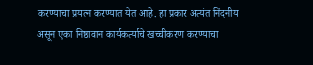करण्याचा प्रयत्न करण्यात येत आहे. हा प्रकार अत्यंत निंदनीय असून एका निष्ठावान कार्यकर्त्याचे खच्चीकरण करण्याचा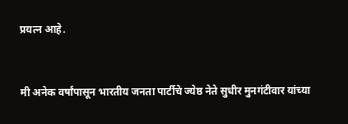प्रयत्न आहे.


मी अनेक वर्षांपासून भारतीय जनता पार्टीचे ज्येष्ठ नेते सुधीर मुनगंटीवार यांच्या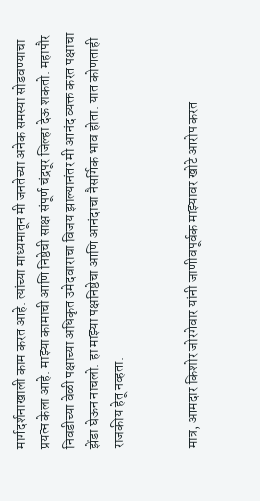मार्गदर्शनाखाली काम करत आहे. त्यांच्या माध्यमातून मी जनतेच्या अनेक समस्या सोडवण्याचा प्रयत्न केला आहे. माझ्या कामाची आणि निष्ठेची साक्ष संपूर्ण चंद्रपूर जिल्हा देऊ शकतो. महापौर निवडीच्या वेळी पक्षाच्या अधिकृत उमेदवाराचा विजय झाल्यानंतर मी आनंद व्यक्त करत पक्षाचा झेंडा घेऊन नाचलो. हा माझ्या पक्षनिष्ठेचा आणि आनंदाचा नैसर्गिक भाव होता. यात कोणताही राजकीय हेतू नव्हता.


मात्र, आमदार किशोर जोरगेवार यांनी जाणीवपूर्वक माझ्यावर खोटे आरोप करत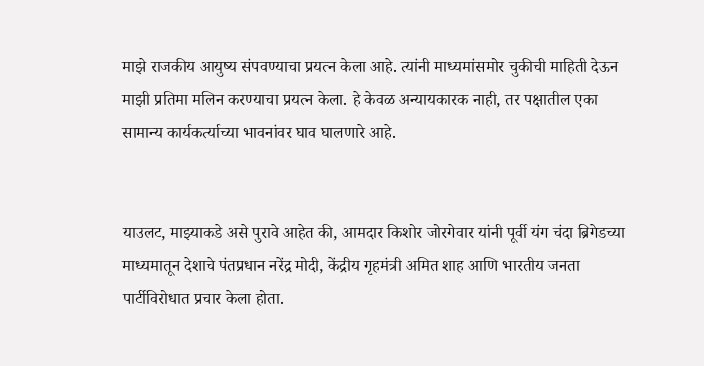माझे राजकीय आयुष्य संपवण्याचा प्रयत्न केला आहे. त्यांनी माध्यमांसमोर चुकीची माहिती देऊन माझी प्रतिमा मलिन करण्याचा प्रयत्न केला. हे केवळ अन्यायकारक नाही, तर पक्षातील एका सामान्य कार्यकर्त्याच्या भावनांवर घाव घालणारे आहे.


याउलट, माझ्याकडे असे पुरावे आहेत की, आमदार किशोर जोरगेवार यांनी पूर्वी यंग चंदा ब्रिगेडच्या माध्यमातून देशाचे पंतप्रधान नरेंद्र मोदी, केंद्रीय गृहमंत्री अमित शाह आणि भारतीय जनता पार्टीविरोधात प्रचार केला होता.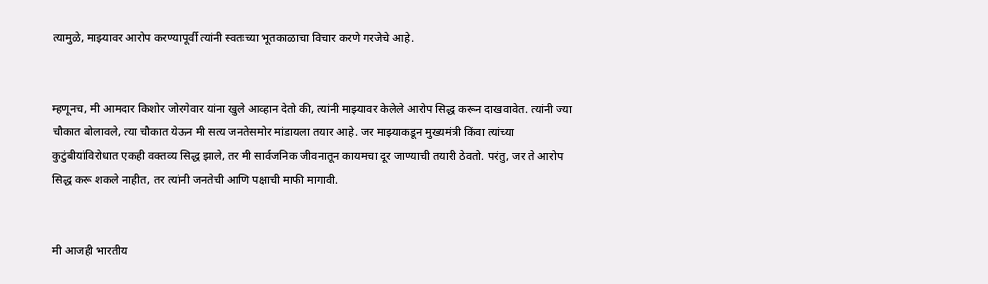त्यामुळे, माझ्यावर आरोप करण्यापूर्वी त्यांनी स्वतःच्या भूतकाळाचा विचार करणे गरजेचे आहे.


म्हणूनच, मी आमदार किशोर जोरगेवार यांना खुले आव्हान देतो की, त्यांनी माझ्यावर केलेले आरोप सिद्ध करून दाखवावेत. त्यांनी ज्या चौकात बोलावले, त्या चौकात येऊन मी सत्य जनतेसमोर मांडायला तयार आहे. जर माझ्याकडून मुख्यमंत्री किंवा त्यांच्या कुटुंबीयांविरोधात एकही वक्तव्य सिद्ध झाले, तर मी सार्वजनिक जीवनातून कायमचा दूर जाण्याची तयारी ठेवतो. परंतु, जर ते आरोप सिद्ध करू शकले नाहीत, तर त्यांनी जनतेची आणि पक्षाची माफी मागावी.


मी आजही भारतीय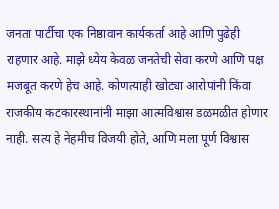जनता पार्टीचा एक निष्ठावान कार्यकर्ता आहे आणि पुढेही राहणार आहे. माझे ध्येय केवळ जनतेची सेवा करणे आणि पक्ष मजबूत करणे हेच आहे. कोणत्याही खोट्या आरोपांनी किंवा राजकीय कटकारस्थानांनी माझा आत्मविश्वास डळमळीत होणार नाही. सत्य हे नेहमीच विजयी होते, आणि मला पूर्ण विश्वास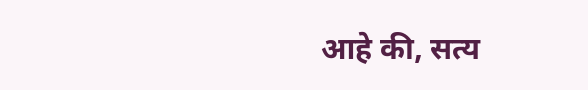आहे की, सत्य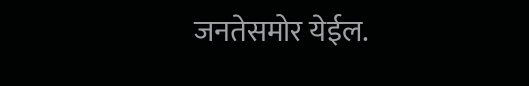जनतेसमोर येईल.